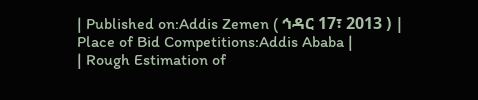| Published on:Addis Zemen ( ኅዳር 17፣ 2013 ) | Place of Bid Competitions:Addis Ababa |
| Rough Estimation of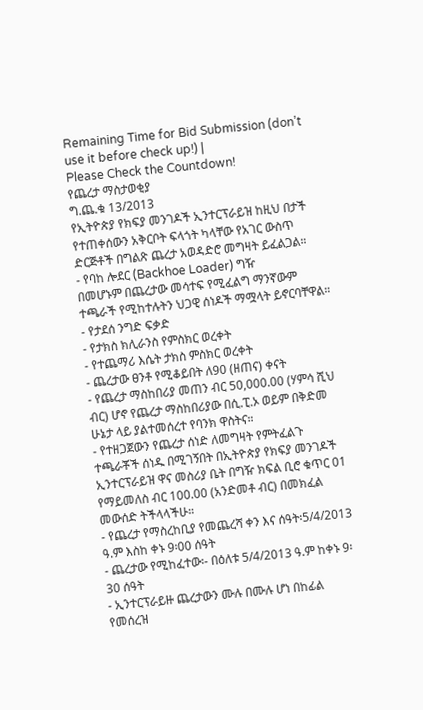Remaining Time for Bid Submission (don’t use it before check up!) |
Please Check the Countdown!
የጨረታ ማስታወቂያ
ግ.ጨ.ቁ 13/2013
የኢትዮጵያ የክፍያ መንገዶች ኢንተርፕራይዝ ከዚህ በታች የተጠቀሰውን አቅርቦት ፍላጎት ካላቸው የአገር ውስጥ ድርጅቶች በግልጽ ጨረታ አወዳድሮ መግዛት ይፈልጋል።
- የባከ ሎደር (Backhoe Loader) ግዥ
በመሆኑም በጨረታው መሳተፍ የሚፈልግ ማንኛውም ተጫራች የሚከተሉትን ህጋዊ ሰነዶች ማሟላት ይኖርባቸዋል።
- የታደሰ ንግድ ፍቃድ
- የታክስ ክሊራንስ የምስክር ወረቀት
- የተጨማሪ እሴት ታክስ ምስክር ወረቀት
- ጨረታው ፀንቶ የሚቆይበት ለ90 (ዘጠና) ቀናት
- የጨረታ ማስከበሪያ መጠን ብር 50,000.00 (ሃምሳ ሺህ ብር) ሆኖ የጨረታ ማስከበሪያው በሲ.ፒ.ኦ ወይም በቅድመ ሁኔታ ላይ ያልተመሰረተ የባንክ ዋስትና።
- የተዘጋጀውን የጨረታ ሰነድ ለመግዛት የምትፈልጉ ተጫራቾች ሰነዱ በሚገኝበት በኢትዮጵያ የክፍያ መንገዶች ኢንተርፕራይዝ ዋና መስሪያ ቤት በግዥ ክፍል ቢሮ ቁጥር 01 የማይመለስ ብር 100.00 (አንድመቶ ብር) በመክፈል መውሰድ ትችላላችሁ።
- የጨረታ የማስረከቢያ የመጨረሻ ቀን እና ሰዓት፡5/4/2013 ዓ.ም እስከ ቀኑ 9፡00 ሰዓት
- ጨረታው የሚከፈተው፡- በዕለቱ 5/4/2013 ዓ.ም ከቀኑ 9፡30 ሰዓት
- ኢንተርፕራይዙ ጨረታውን ሙሉ በሙሉ ሆነ በከፊል የመሰረዝ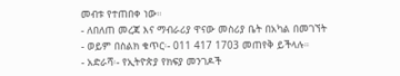መብቱ የተጠበቀ ነው።
- ለበለጠ መረጃ እና ማብራሪያ ዋናው መስሪያ ቤት በአካል በመገኘት
- ወይም በስልክ ቁጥር፡- 011 417 1703 መጠየቅ ይችላሉ።
- አድራሻ፡- የኢትዮጵያ የክፍያ መንገዶች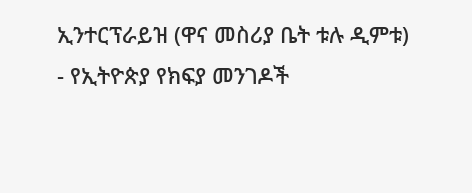ኢንተርፕራይዝ (ዋና መስሪያ ቤት ቱሉ ዲምቱ)
- የኢትዮጵያ የክፍያ መንገዶች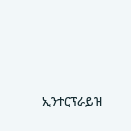ኢንተርፕራይዝ